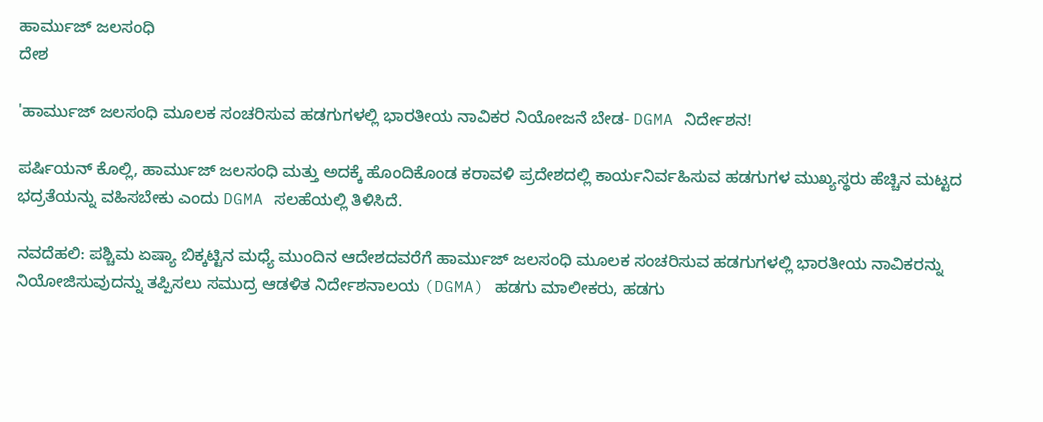ಹಾರ್ಮುಜ್ ಜಲಸಂಧಿ
ದೇಶ

'ಹಾರ್ಮುಜ್ ಜಲಸಂಧಿ ಮೂಲಕ ಸಂಚರಿಸುವ ಹಡಗುಗಳಲ್ಲಿ ಭಾರತೀಯ ನಾವಿಕರ ನಿಯೋಜನೆ ಬೇಡ- DGMA ನಿರ್ದೇಶನ!

ಪರ್ಷಿಯನ್ ಕೊಲ್ಲಿ, ಹಾರ್ಮುಜ್ ಜಲಸಂಧಿ ಮತ್ತು ಅದಕ್ಕೆ ಹೊಂದಿಕೊಂಡ ಕರಾವಳಿ ಪ್ರದೇಶದಲ್ಲಿ ಕಾರ್ಯನಿರ್ವಹಿಸುವ ಹಡಗುಗಳ ಮುಖ್ಯಸ್ಥರು ಹೆಚ್ಚಿನ ಮಟ್ಟದ ಭದ್ರತೆಯನ್ನು ವಹಿಸಬೇಕು ಎಂದು DGMA ಸಲಹೆಯಲ್ಲಿ ತಿಳಿಸಿದೆ.

ನವದೆಹಲಿ: ಪಶ್ಚಿಮ ಏಷ್ಯಾ ಬಿಕ್ಕಟ್ಟಿನ ಮಧ್ಯೆ ಮುಂದಿನ ಆದೇಶದವರೆಗೆ ಹಾರ್ಮುಜ್ ಜಲಸಂಧಿ ಮೂಲಕ ಸಂಚರಿಸುವ ಹಡಗುಗಳಲ್ಲಿ ಭಾರತೀಯ ನಾವಿಕರನ್ನು ನಿಯೋಜಿಸುವುದನ್ನು ತಪ್ಪಿಸಲು ಸಮುದ್ರ ಆಡಳಿತ ನಿರ್ದೇಶನಾಲಯ (DGMA) ಹಡಗು ಮಾಲೀಕರು, ಹಡಗು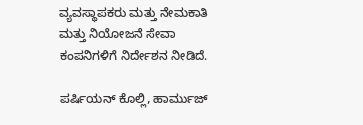ವ್ಯವಸ್ಥಾಪಕರು ಮತ್ತು ನೇಮಕಾತಿ ಮತ್ತು ನಿಯೋಜನೆ ಸೇವಾ ಕಂಪನಿಗಳಿಗೆ ನಿರ್ದೇಶನ ನೀಡಿದೆ.

ಪರ್ಷಿಯನ್ ಕೊಲ್ಲಿ, ಹಾರ್ಮುಜ್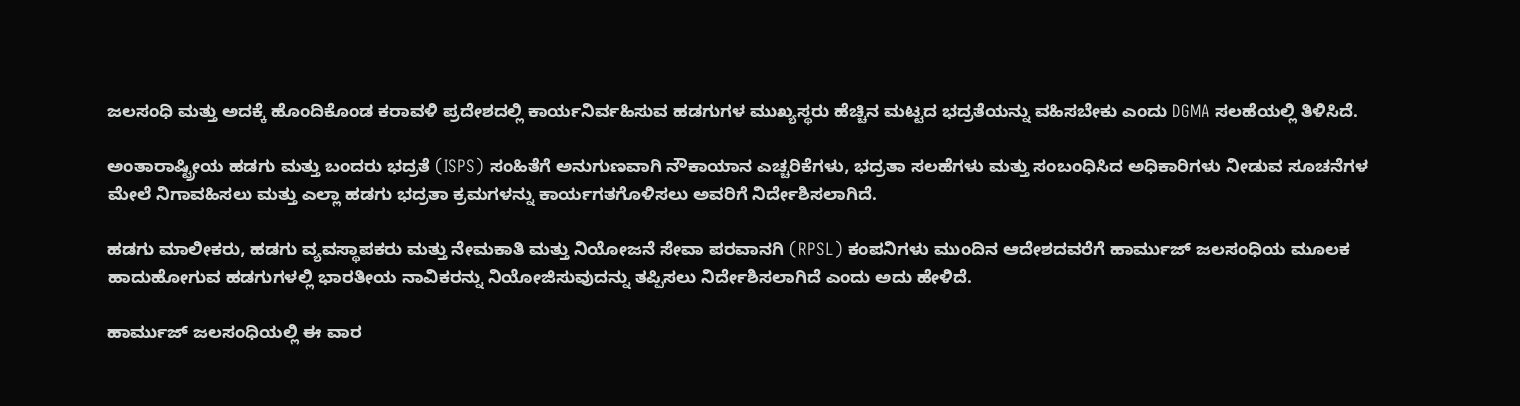ಜಲಸಂಧಿ ಮತ್ತು ಅದಕ್ಕೆ ಹೊಂದಿಕೊಂಡ ಕರಾವಳಿ ಪ್ರದೇಶದಲ್ಲಿ ಕಾರ್ಯನಿರ್ವಹಿಸುವ ಹಡಗುಗಳ ಮುಖ್ಯಸ್ಥರು ಹೆಚ್ಚಿನ ಮಟ್ಟದ ಭದ್ರತೆಯನ್ನು ವಹಿಸಬೇಕು ಎಂದು DGMA ಸಲಹೆಯಲ್ಲಿ ತಿಳಿಸಿದೆ.

ಅಂತಾರಾಷ್ಟ್ರೀಯ ಹಡಗು ಮತ್ತು ಬಂದರು ಭದ್ರತೆ (ISPS) ಸಂಹಿತೆಗೆ ಅನುಗುಣವಾಗಿ ನೌಕಾಯಾನ ಎಚ್ಚರಿಕೆಗಳು, ಭದ್ರತಾ ಸಲಹೆಗಳು ಮತ್ತು ಸಂಬಂಧಿಸಿದ ಅಧಿಕಾರಿಗಳು ನೀಡುವ ಸೂಚನೆಗಳ ಮೇಲೆ ನಿಗಾವಹಿಸಲು ಮತ್ತು ಎಲ್ಲಾ ಹಡಗು ಭದ್ರತಾ ಕ್ರಮಗಳನ್ನು ಕಾರ್ಯಗತಗೊಳಿಸಲು ಅವರಿಗೆ ನಿರ್ದೇಶಿಸಲಾಗಿದೆ.

ಹಡಗು ಮಾಲೀಕರು, ಹಡಗು ವ್ಯವಸ್ಥಾಪಕರು ಮತ್ತು ನೇಮಕಾತಿ ಮತ್ತು ನಿಯೋಜನೆ ಸೇವಾ ಪರವಾನಗಿ (RPSL) ಕಂಪನಿಗಳು ಮುಂದಿನ ಆದೇಶದವರೆಗೆ ಹಾರ್ಮುಜ್ ಜಲಸಂಧಿಯ ಮೂಲಕ ಹಾದುಹೋಗುವ ಹಡಗುಗಳಲ್ಲಿ ಭಾರತೀಯ ನಾವಿಕರನ್ನು ನಿಯೋಜಿಸುವುದನ್ನು ತಪ್ಪಿಸಲು ನಿರ್ದೇಶಿಸಲಾಗಿದೆ ಎಂದು ಅದು ಹೇಳಿದೆ.

ಹಾರ್ಮುಜ್ ಜಲಸಂಧಿಯಲ್ಲಿ ಈ ವಾರ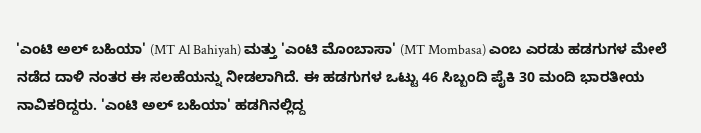'ಎಂಟಿ ಅಲ್ ಬಹಿಯಾ' (MT Al Bahiyah) ಮತ್ತು 'ಎಂಟಿ ಮೊಂಬಾಸಾ' (MT Mombasa) ಎಂಬ ಎರಡು ಹಡಗುಗಳ ಮೇಲೆ ನಡೆದ ದಾಳಿ ನಂತರ ಈ ಸಲಹೆಯನ್ನು ನೀಡಲಾಗಿದೆ. ಈ ಹಡಗುಗಳ ಒಟ್ಟು 46 ಸಿಬ್ಬಂದಿ ಪೈಕಿ 30 ಮಂದಿ ಭಾರತೀಯ ನಾವಿಕರಿದ್ದರು. 'ಎಂಟಿ ಅಲ್ ಬಹಿಯಾ' ಹಡಗಿನಲ್ಲಿದ್ದ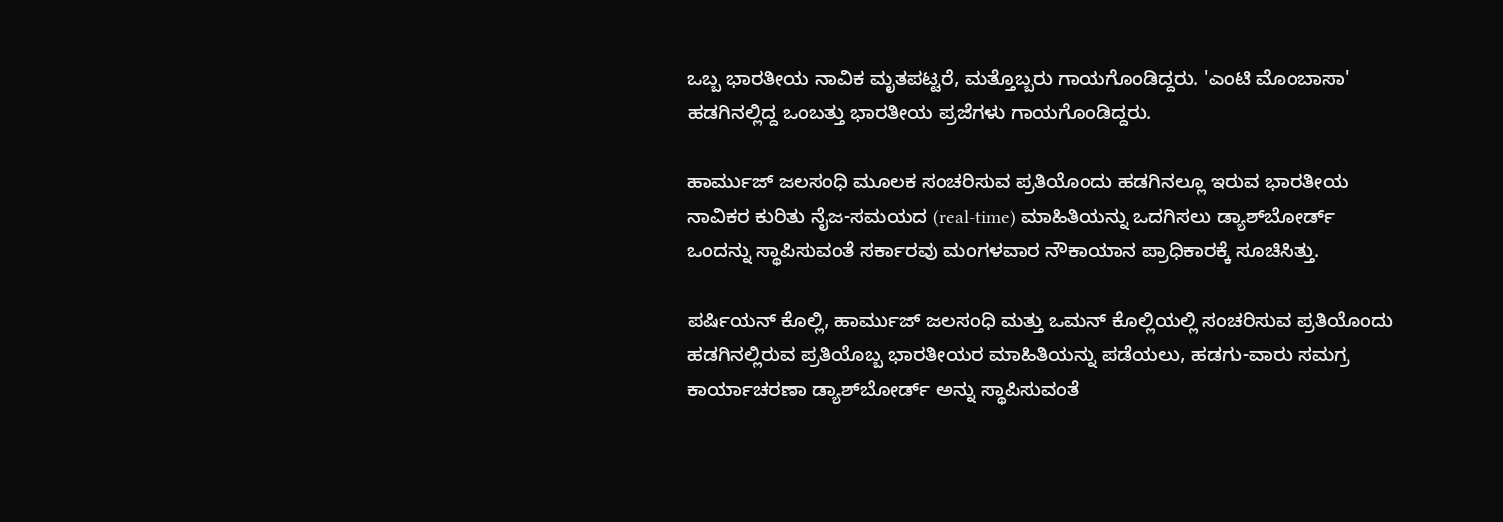ಒಬ್ಬ ಭಾರತೀಯ ನಾವಿಕ ಮೃತಪಟ್ಟರೆ, ಮತ್ತೊಬ್ಬರು ಗಾಯಗೊಂಡಿದ್ದರು. 'ಎಂಟಿ ಮೊಂಬಾಸಾ' ಹಡಗಿನಲ್ಲಿದ್ದ ಒಂಬತ್ತು ಭಾರತೀಯ ಪ್ರಜೆಗಳು ಗಾಯಗೊಂಡಿದ್ದರು.

ಹಾರ್ಮುಜ್ ಜಲಸಂಧಿ ಮೂಲಕ ಸಂಚರಿಸುವ ಪ್ರತಿಯೊಂದು ಹಡಗಿನಲ್ಲೂ ಇರುವ ಭಾರತೀಯ ನಾವಿಕರ ಕುರಿತು ನೈಜ-ಸಮಯದ (real-time) ಮಾಹಿತಿಯನ್ನು ಒದಗಿಸಲು ಡ್ಯಾಶ್‌ಬೋರ್ಡ್ ಒಂದನ್ನು ಸ್ಥಾಪಿಸುವಂತೆ ಸರ್ಕಾರವು ಮಂಗಳವಾರ ನೌಕಾಯಾನ ಪ್ರಾಧಿಕಾರಕ್ಕೆ ಸೂಚಿಸಿತ್ತು.

ಪರ್ಷಿಯನ್ ಕೊಲ್ಲಿ, ಹಾರ್ಮುಜ್ ಜಲಸಂಧಿ ಮತ್ತು ಒಮನ್ ಕೊಲ್ಲಿಯಲ್ಲಿ ಸಂಚರಿಸುವ ಪ್ರತಿಯೊಂದು ಹಡಗಿನಲ್ಲಿರುವ ಪ್ರತಿಯೊಬ್ಬ ಭಾರತೀಯರ ಮಾಹಿತಿಯನ್ನು ಪಡೆಯಲು, ಹಡಗು-ವಾರು ಸಮಗ್ರ ಕಾರ್ಯಾಚರಣಾ ಡ್ಯಾಶ್‌ಬೋರ್ಡ್ ಅನ್ನು ಸ್ಥಾಪಿಸುವಂತೆ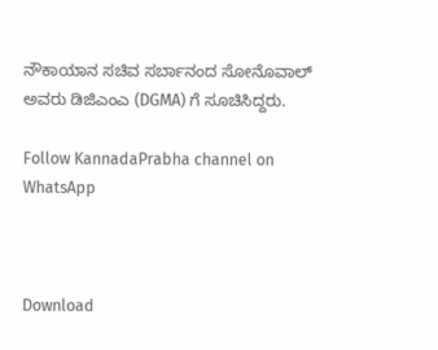ನೌಕಾಯಾನ ಸಚಿವ ಸರ್ಬಾನಂದ ಸೋನೊವಾಲ್ ಅವರು ಡಿಜಿಎಂಎ (DGMA) ಗೆ ಸೂಚಿಸಿದ್ದರು.

Follow KannadaPrabha channel on WhatsApp



Download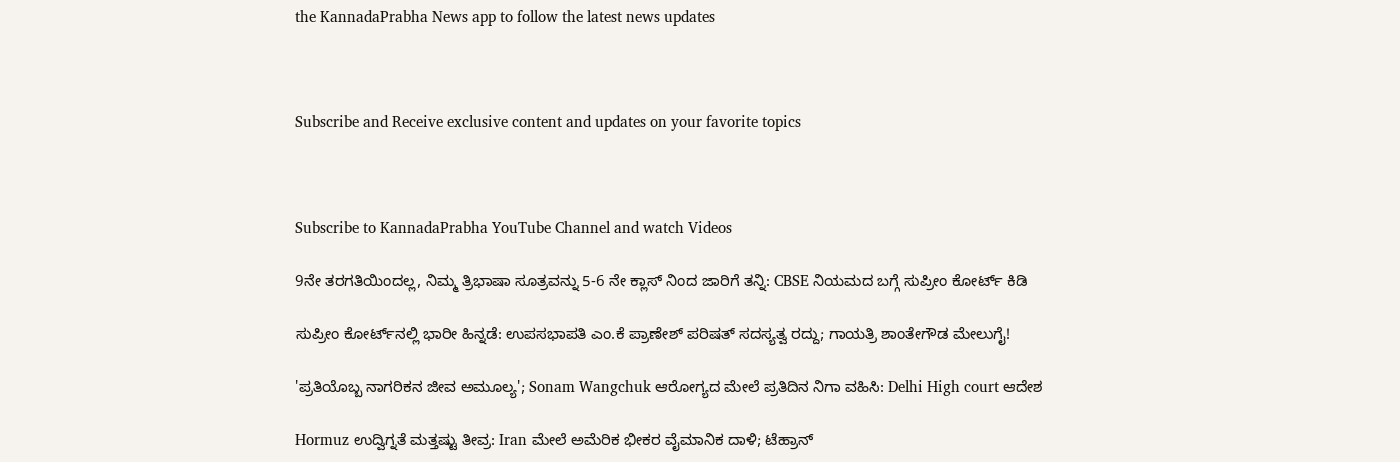the KannadaPrabha News app to follow the latest news updates



Subscribe and Receive exclusive content and updates on your favorite topics



Subscribe to KannadaPrabha YouTube Channel and watch Videos

9ನೇ ತರಗತಿಯಿಂದಲ್ಲ, ನಿಮ್ಮ ತ್ರಿಭಾಷಾ ಸೂತ್ರವನ್ನು 5-6 ನೇ ಕ್ಲಾಸ್ ನಿಂದ ಜಾರಿಗೆ ತನ್ನಿ: CBSE ನಿಯಮದ ಬಗ್ಗೆ ಸುಪ್ರೀಂ ಕೋರ್ಟ್ ಕಿಡಿ

ಸುಪ್ರೀಂ ಕೋರ್ಟ್‌ನಲ್ಲಿ ಭಾರೀ ಹಿನ್ನಡೆ: ಉಪಸಭಾಪತಿ ಎಂ.ಕೆ ಪ್ರಾಣೇಶ್ ಪರಿಷತ್ ಸದಸ್ಯತ್ವ ರದ್ದು; ಗಾಯತ್ರಿ ಶಾಂತೇಗೌಡ ಮೇಲುಗೈ!

'ಪ್ರತಿಯೊಬ್ಬ ನಾಗರಿಕನ ಜೀವ ಅಮೂಲ್ಯ'; Sonam Wangchuk ಆರೋಗ್ಯದ ಮೇಲೆ ಪ್ರತಿದಿನ ನಿಗಾ ವಹಿಸಿ: Delhi High court ಆದೇಶ

Hormuz ಉದ್ವಿಗ್ನತೆ ಮತ್ತಷ್ಟು ತೀವ್ರ: Iran ಮೇಲೆ ಅಮೆರಿಕ ಭೀಕರ ವೈಮಾನಿಕ ದಾಳಿ; ಟೆಹ್ರಾನ್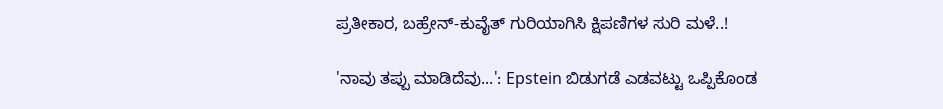ಪ್ರತೀಕಾರ, ಬಹ್ರೇನ್-ಕುವೈತ್ ಗುರಿಯಾಗಿಸಿ ಕ್ಷಿಪಣಿಗಳ ಸುರಿ ಮಳೆ..!

'ನಾವು ತಪ್ಪು ಮಾಡಿದೆವು...': Epstein ಬಿಡುಗಡೆ ಎಡವಟ್ಟು ಒಪ್ಪಿಕೊಂಡ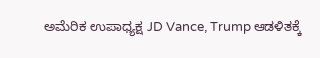ಅಮೆರಿಕ ಉಪಾಧ್ಯಕ್ಷ JD Vance, Trump ಆಡಳಿತಕ್ಕೆ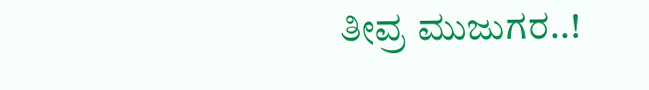ತೀವ್ರ ಮುಜುಗರ..!